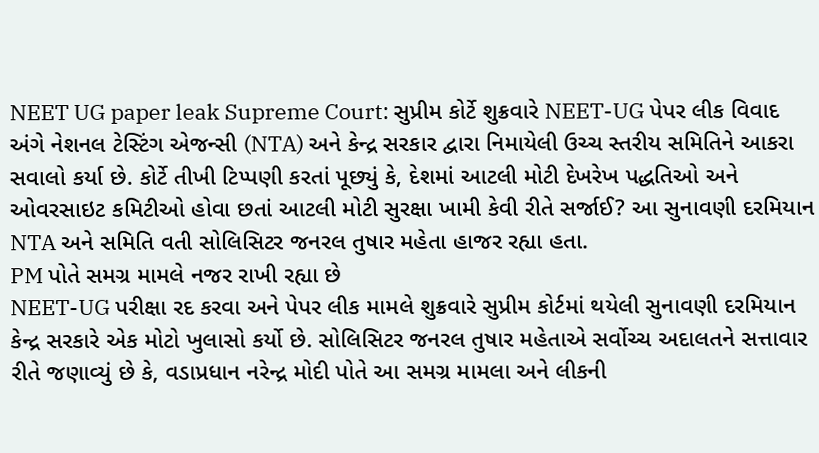NEET UG paper leak Supreme Court: સુપ્રીમ કોર્ટે શુક્રવારે NEET-UG પેપર લીક વિવાદ અંગે નેશનલ ટેસ્ટિંગ એજન્સી (NTA) અને કેન્દ્ર સરકાર દ્વારા નિમાયેલી ઉચ્ચ સ્તરીય સમિતિને આકરા સવાલો કર્યા છે. કોર્ટે તીખી ટિપ્પણી કરતાં પૂછ્યું કે, દેશમાં આટલી મોટી દેખરેખ પદ્ધતિઓ અને ઓવરસાઇટ કમિટીઓ હોવા છતાં આટલી મોટી સુરક્ષા ખામી કેવી રીતે સર્જાઈ? આ સુનાવણી દરમિયાન NTA અને સમિતિ વતી સોલિસિટર જનરલ તુષાર મહેતા હાજર રહ્યા હતા.
PM પોતે સમગ્ર મામલે નજર રાખી રહ્યા છે
NEET-UG પરીક્ષા રદ કરવા અને પેપર લીક મામલે શુક્રવારે સુપ્રીમ કોર્ટમાં થયેલી સુનાવણી દરમિયાન કેન્દ્ર સરકારે એક મોટો ખુલાસો કર્યો છે. સોલિસિટર જનરલ તુષાર મહેતાએ સર્વોચ્ચ અદાલતને સત્તાવાર રીતે જણાવ્યું છે કે, વડાપ્રધાન નરેન્દ્ર મોદી પોતે આ સમગ્ર મામલા અને લીકની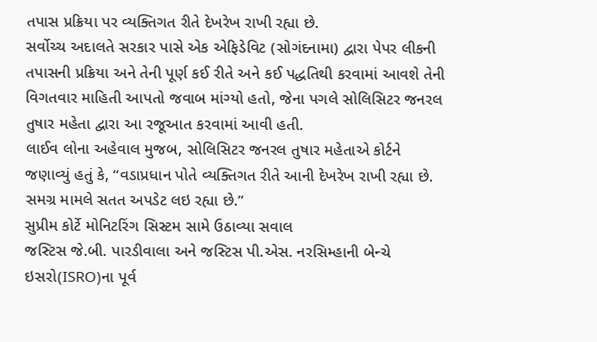તપાસ પ્રક્રિયા પર વ્યક્તિગત રીતે દેખરેખ રાખી રહ્યા છે.
સર્વોચ્ચ અદાલતે સરકાર પાસે એક એફિડેવિટ (સોગંદનામા) દ્વારા પેપર લીકની તપાસની પ્રક્રિયા અને તેની પૂર્ણ કઈ રીતે અને કઈ પદ્ધતિથી કરવામાં આવશે તેની વિગતવાર માહિતી આપતો જવાબ માંગ્યો હતો, જેના પગલે સોલિસિટર જનરલ તુષાર મહેતા દ્વારા આ રજૂઆત કરવામાં આવી હતી.
લાઈવ લોના અહેવાલ મુજબ, સોલિસિટર જનરલ તુષાર મહેતાએ કોર્ટને જણાવ્યું હતું કે, “વડાપ્રધાન પોતે વ્યક્તિગત રીતે આની દેખરેખ રાખી રહ્યા છે. સમગ્ર મામલે સતત અપડેટ લઇ રહ્યા છે.”
સુપ્રીમ કોર્ટે મોનિટરિંગ સિસ્ટમ સામે ઉઠાવ્યા સવાલ
જસ્ટિસ જે.બી. પારડીવાલા અને જસ્ટિસ પી.એસ. નરસિમ્હાની બેન્ચે ઇસરો(ISRO)ના પૂર્વ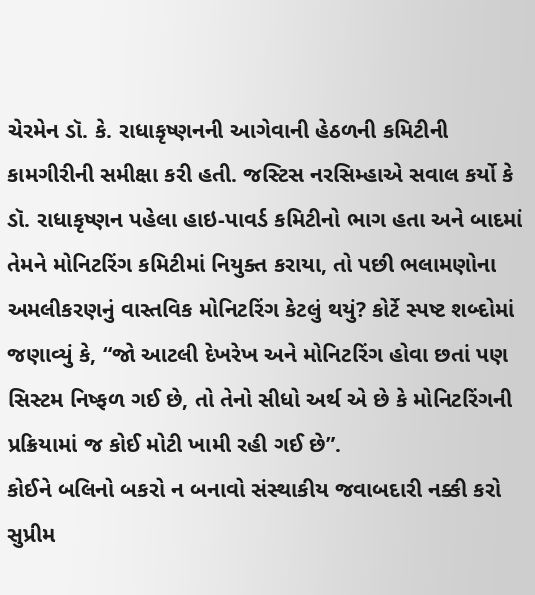ચેરમેન ડૉ. કે. રાધાકૃષ્ણનની આગેવાની હેઠળની કમિટીની કામગીરીની સમીક્ષા કરી હતી. જસ્ટિસ નરસિમ્હાએ સવાલ કર્યો કે ડૉ. રાધાકૃષ્ણન પહેલા હાઇ-પાવર્ડ કમિટીનો ભાગ હતા અને બાદમાં તેમને મોનિટરિંગ કમિટીમાં નિયુક્ત કરાયા, તો પછી ભલામણોના અમલીકરણનું વાસ્તવિક મોનિટરિંગ કેટલું થયું? કોર્ટે સ્પષ્ટ શબ્દોમાં જણાવ્યું કે, “જો આટલી દેખરેખ અને મોનિટરિંગ હોવા છતાં પણ સિસ્ટમ નિષ્ફળ ગઈ છે, તો તેનો સીધો અર્થ એ છે કે મોનિટરિંગની પ્રક્રિયામાં જ કોઈ મોટી ખામી રહી ગઈ છે”.
કોઈને બલિનો બકરો ન બનાવો સંસ્થાકીય જવાબદારી નક્કી કરો
સુપ્રીમ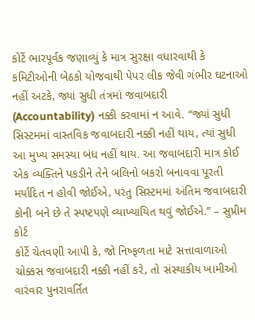કોર્ટે ભારપૂર્વક જણાવ્યું કે માત્ર સુરક્ષા વધારવાથી કે કમિટીઓની બેઠકો યોજવાથી પેપર લીક જેવી ગંભીર ઘટનાઓ નહીં અટકે, જ્યાં સુધી તંત્રમાં જવાબદારી (Accountability) નક્કી કરવામાં ન આવે. “જ્યાં સુધી સિસ્ટમમાં વાસ્તવિક જવાબદારી નક્કી નહીં થાય, ત્યાં સુધી આ મુખ્ય સમસ્યા બંધ નહીં થાય. આ જવાબદારી માત્ર કોઈ એક વ્યક્તિને પકડીને તેને બલિનો બકરો બનાવવા પૂરતી મર્યાદિત ન હોવી જોઈએ, પરંતુ સિસ્ટમમાં અંતિમ જવાબદારી કોની બને છે તે સ્પષ્ટપણે વ્યાખ્યાયિત થવું જોઈએ.” – સુપ્રીમ કોર્ટ
કોર્ટે ચેતવણી આપી કે, જો નિષ્ફળતા માટે સત્તાવાળાઓ ચોક્કસ જવાબદારી નક્કી નહીં કરે, તો સંસ્થાકીય ખામીઓ વારંવાર પુનરાવર્તિત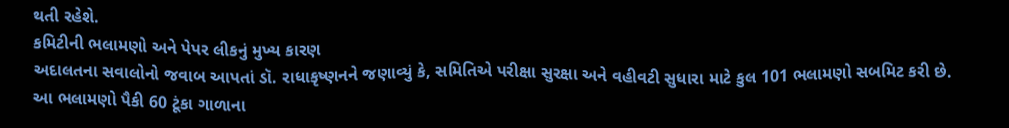થતી રહેશે.
કમિટીની ભલામણો અને પેપર લીકનું મુખ્ય કારણ
અદાલતના સવાલોનો જવાબ આપતાં ડૉ. રાધાકૃષ્ણનને જણાવ્યું કે, સમિતિએ પરીક્ષા સુરક્ષા અને વહીવટી સુધારા માટે કુલ 101 ભલામણો સબમિટ કરી છે. આ ભલામણો પૈકી 60 ટૂંકા ગાળાના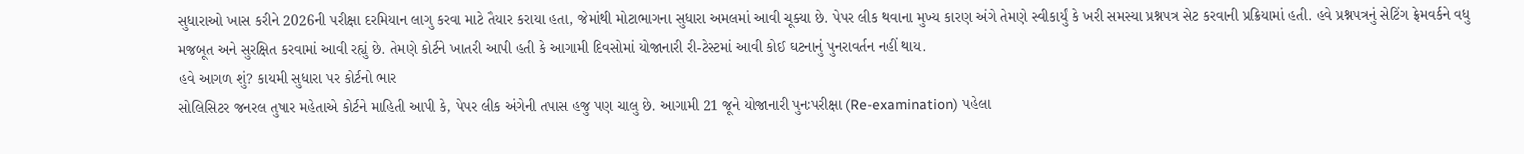સુધારાઓ ખાસ કરીને 2026ની પરીક્ષા દરમિયાન લાગુ કરવા માટે તૈયાર કરાયા હતા, જેમાંથી મોટાભાગના સુધારા અમલમાં આવી ચૂક્યા છે. પેપર લીક થવાના મુખ્ય કારણ અંગે તેમણે સ્વીકાર્યું કે ખરી સમસ્યા પ્રશ્નપત્ર સેટ કરવાની પ્રક્રિયામાં હતી. હવે પ્રશ્નપત્રનું સેટિંગ ફ્રેમવર્કને વધુ મજબૂત અને સુરક્ષિત કરવામાં આવી રહ્યું છે. તેમણે કોર્ટને ખાતરી આપી હતી કે આગામી દિવસોમાં યોજાનારી રી-ટેસ્ટમાં આવી કોઈ ઘટનાનું પુનરાવર્તન નહીં થાય.
હવે આગળ શું? કાયમી સુધારા પર કોર્ટનો ભાર
સોલિસિટર જનરલ તુષાર મહેતાએ કોર્ટને માહિતી આપી કે, પેપર લીક અંગેની તપાસ હજુ પણ ચાલુ છે. આગામી 21 જૂને યોજાનારી પુનઃપરીક્ષા (Re-examination) પહેલા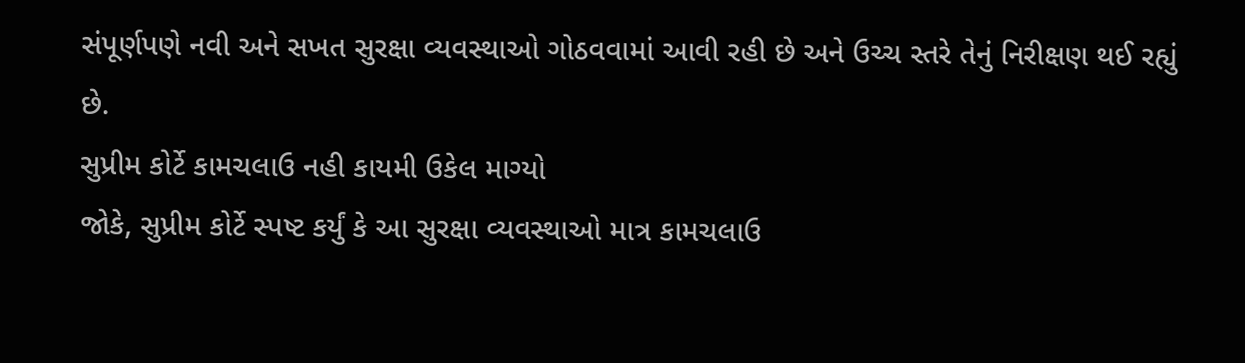સંપૂર્ણપણે નવી અને સખત સુરક્ષા વ્યવસ્થાઓ ગોઠવવામાં આવી રહી છે અને ઉચ્ચ સ્તરે તેનું નિરીક્ષણ થઈ રહ્યું છે.
સુપ્રીમ કોર્ટે કામચલાઉ નહી કાયમી ઉકેલ માગ્યો
જોકે, સુપ્રીમ કોર્ટે સ્પષ્ટ કર્યું કે આ સુરક્ષા વ્યવસ્થાઓ માત્ર કામચલાઉ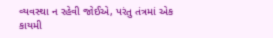વ્યવસ્થા ન રહેવી જોઈએ, પરંતુ તંત્રમાં એક કાયમી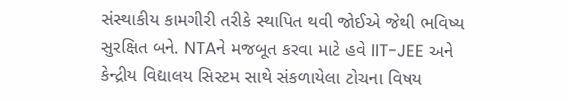સંસ્થાકીય કામગીરી તરીકે સ્થાપિત થવી જોઈએ જેથી ભવિષ્ય સુરક્ષિત બને. NTAને મજબૂત કરવા માટે હવે IIT-JEE અને કેન્દ્રીય વિદ્યાલય સિસ્ટમ સાથે સંકળાયેલા ટોચના વિષય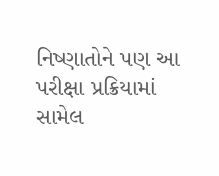નિષ્ણાતોને પણ આ પરીક્ષા પ્રક્રિયામાં સામેલ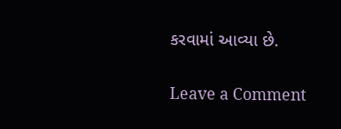કરવામાં આવ્યા છે.


Leave a Comment